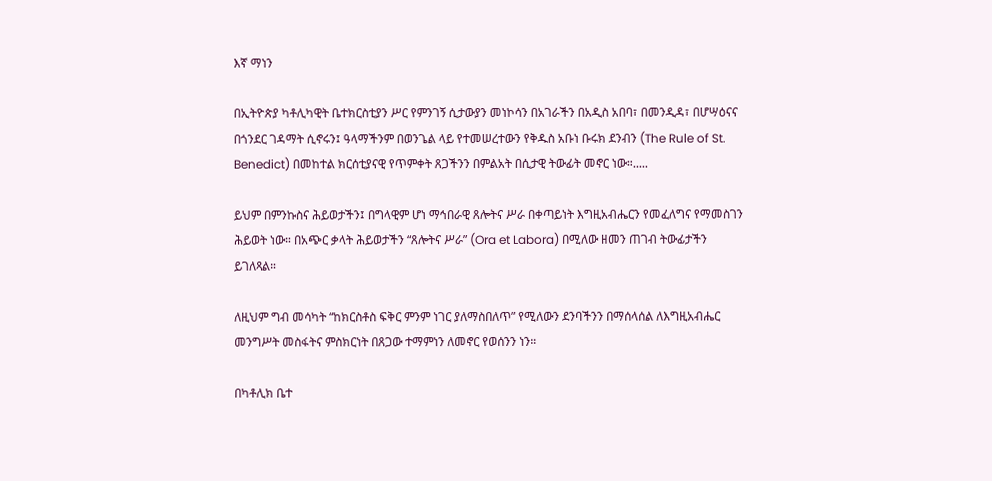እኛ ማነን

በኢትዮጵያ ካቶሊካዊት ቤተክርስቲያን ሥር የምንገኝ ሲታውያን መነኮሳን በአገራችን በአዲስ አበባ፣ በመንዲዳ፣ በሆሣዕናና በጎንደር ገዳማት ሲኖሩን፤ ዓላማችንም በወንጌል ላይ የተመሠረተውን የቅዱስ አቡነ ቡሩክ ደንብን (The Rule of St. Benedict) በመከተል ክርሰቲያናዊ የጥምቀት ጸጋችንን በምልአት በሲታዊ ትውፊት መኖር ነው።.....

ይህም በምንኩስና ሕይወታችን፤ በግላዊም ሆነ ማኅበራዊ ጸሎትና ሥራ በቀጣይነት እግዚአብሔርን የመፈለግና የማመስገን ሕይወት ነው። በአጭር ቃላት ሕይወታችን “ጸሎትና ሥራ” (Ora et Labora) በሚለው ዘመን ጠገብ ትውፊታችን ይገለጻል።

ለዚህም ግብ መሳካት “ከክርስቶስ ፍቅር ምንም ነገር ያለማስበለጥ” የሚለውን ደንባችንን በማሰላሰል ለእግዚአብሔር መንግሥት መስፋትና ምስክርነት በጸጋው ተማምነን ለመኖር የወሰንን ነን።

በካቶሊክ ቤተ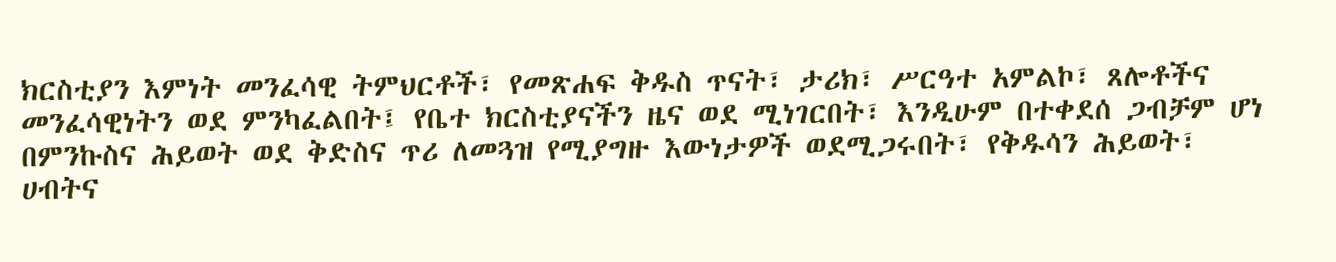ክርስቲያን እምነት መንፈሳዊ ትምህርቶች፣ የመጽሐፍ ቅዱስ ጥናት፣ ታሪክ፣ ሥርዓተ አምልኮ፣ ጸሎቶችና መንፈሳዊነትን ወደ ምንካፈልበት፤ የቤተ ክርስቲያናችን ዜና ወደ ሚነገርበት፣ እንዲሁም በተቀደሰ ጋብቻም ሆነ በምንኩስና ሕይወት ወደ ቅድስና ጥሪ ለመጓዝ የሚያግዙ እውነታዎች ወደሚጋሩበት፣ የቅዱሳን ሕይወት፣ ሀብትና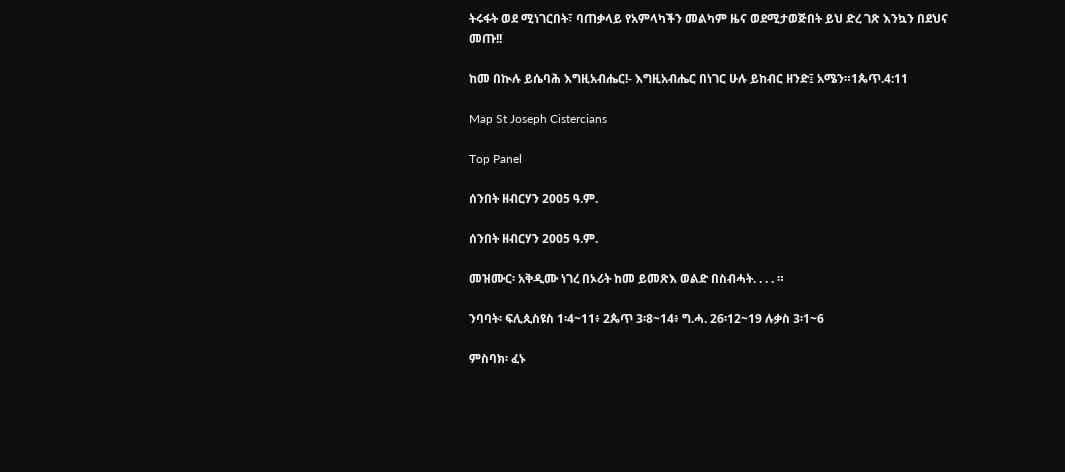ትሩፋት ወደ ሚነገርበት፣ ባጠቃላይ የአምላካችን መልካም ዜና ወደሚታወጅበት ይህ ድረ ገጽ እንኳን በደህና መጡ!!

ከመ በኲሉ ይሴባሕ እግዚአብሔር!- እግዚአብሔር በነገር ሁሉ ይከብር ዘንድ፤ አሜን።1ጴጥ.4:11

Map St Joseph Cistercians

Top Panel

ሰንበት ዘብርሃን 2005 ዓ.ም.

ሰንበት ዘብርሃን 2005 ዓ.ም.

መዝሙር፡ አቅዲሙ ነገረ በኦሪት ከመ ይመጽእ ወልድ በስብሓት. . . . ።

ንባባት፡ ፍሊጲስዩስ 1፡4~11፥ 2ጴጥ 3፡8~14፥ ግ.ሓ. 26፡12~19 ሉቃስ 3፡1~6

ምስባክ፡ ፈኑ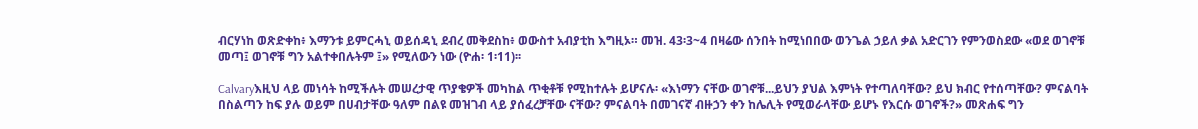ብርሃነከ ወጽድቀከ፥ እማንቱ ይምርሓኒ ወይሰዳኒ ደብረ መቅደስከ፥ ወውስተ አብያቲከ እግዚኦ። መዝ. 43፡3~4 በዛሬው ሰንበት ከሚነበበው ወንጌል ኃይለ ቃል አድርገን የምንወስደው «ወደ ወገኖቹ መጣ፤ ወገኖቹ ግን አልተቀበሉትም ፤» የሚለውን ነው (ዮሐ፡ 1፡11)፡፡

Calvaryእዚህ ላይ መነሳት ከሚችሉት መሠረታዊ ጥያቄዎች መካከል ጥቂቶቹ የሚከተሉት ይሆናሉ፡ «እነማን ናቸው ወገኖቹ...ይህን ያህል እምነት የተጣለባቸው? ይህ ክብር የተሰጣቸው? ምናልባት በስልጣን ከፍ ያሉ ወይም በሀብታቸው ዓለም በልዩ መዝገብ ላይ ያሰፈረቻቸው ናቸው? ምናልባት በመገናኛ ብዙኃን ቀን ከሌሊት የሚወራላቸው ይሆኑ የእርሱ ወገኖች?» መጽሐፍ ግን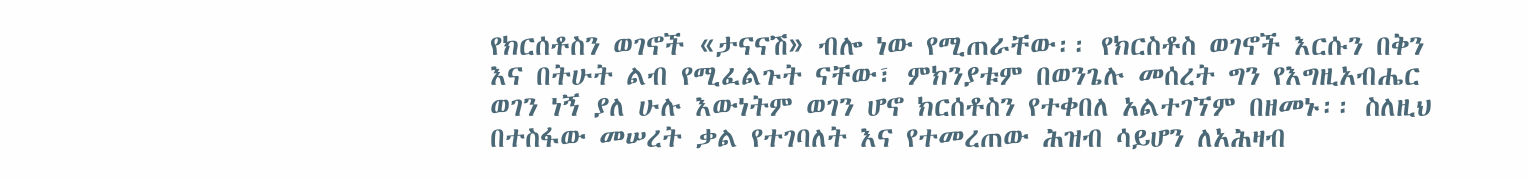የክርሰቶስን ወገኖች «ታናናሽ» ብሎ ነው የሚጠራቸው፡፡ የክርስቶስ ወገኖች እርሱን በቅን እና በትሁት ልብ የሚፈልጉት ናቸው፣ ምክንያቱም በወንጌሉ መሰረት ግን የእግዚአብሔር ወገን ነኝ ያለ ሁሉ እውነትም ወገን ሆኖ ክርሰቶስን የተቀበለ አልተገኘም በዘመኑ፡፡ ስለዚህ በተስፋው መሠረት ቃል የተገባለት እና የተመረጠው ሕዝብ ሳይሆን ለአሕዛብ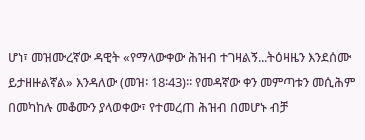ሆነ፣ መዝሙረኛው ዳዊት «የማላውቀው ሕዝብ ተገዛልኝ...ትዕዛዜን እንደሰሙ ይታዘዙልኛል» እንዳለው (መዝ፡ 18፡43)፡፡ የመዳኛው ቀን መምጣቱን መሲሕም በመካከሉ መቆሙን ያላወቀው፣ የተመረጠ ሕዝብ በመሆኑ ብቻ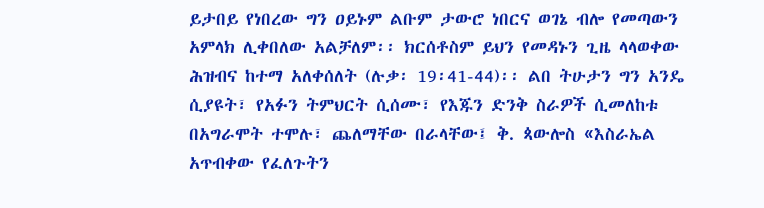ይታበይ የነበረው ግን ዐይኑም ልቡም ታውሮ ነበርና ወገኔ ብሎ የመጣውን አምላክ ሊቀበለው አልቻለም፡፡ ክርሰቶስም ይህን የመዳኑን ጊዜ ላላወቀው ሕዝብና ከተማ አለቀሰለት (ሉቃ፡ 19፡41-44)፡፡ ልበ ትሁታን ግን አንዴ ሲያዩት፣ የአፉን ትምህርት ሲሰሙ፣ የእጁን ድንቅ ስራዎች ሲመለከቱ በአግራሞት ተሞሉ፣ ጨለማቸው በራላቸው፤ ቅ. ጳውሎስ «እስራኤል አጥብቀው የፈለጉትን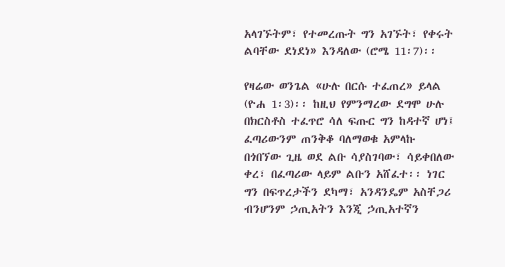አላገኙትም፣ የተመረጡት ግን አገኙት፣ የቀሩት ልባቸው ደነደነ» እንዳለው (ሮሜ 11፡7)፡፡

የዛሬው ወንጌል «ሁሉ በርሱ ተፈጠረ» ይላል (ዮሐ 1፡3)፡፡ ከዚህ የምንማረው ደግሞ ሁሉ በክርስቶስ ተፈጥሮ ሳለ ፍጡር ግን ከዳተኛ ሆነ፤ ፈጣሪውንም ጠንቅቆ ባለማወቁ አምላኩ በጎበኘው ጊዜ ወደ ልቡ ሳያስገባው፣ ሳይቀበለው ቀረ፣ በፈጣሪው ላይም ልቡን አሸፈተ፡፡ ነገር ግን በፍጥረታችን ደካማ፣ አንዳንዴም አስቸጋሪ ብንሆንም ኃጢአትን እንጂ ኃጢአተኛን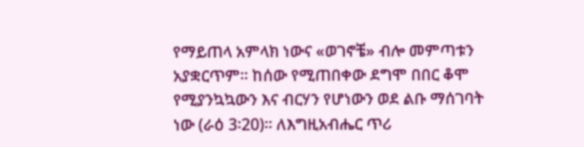የማይጠላ አምላክ ነውና «ወገኖቼ» ብሎ መምጣቱን አያቋርጥም፡፡ ከሰው የሚጠበቀው ደግሞ በበር ቆሞ የሚያንኳኳውን እና ብርሃን የሆነውን ወደ ልቡ ማሰገባት ነው (ራዕ 3፡20)፡፡ ለእግዚአብሔር ጥሪ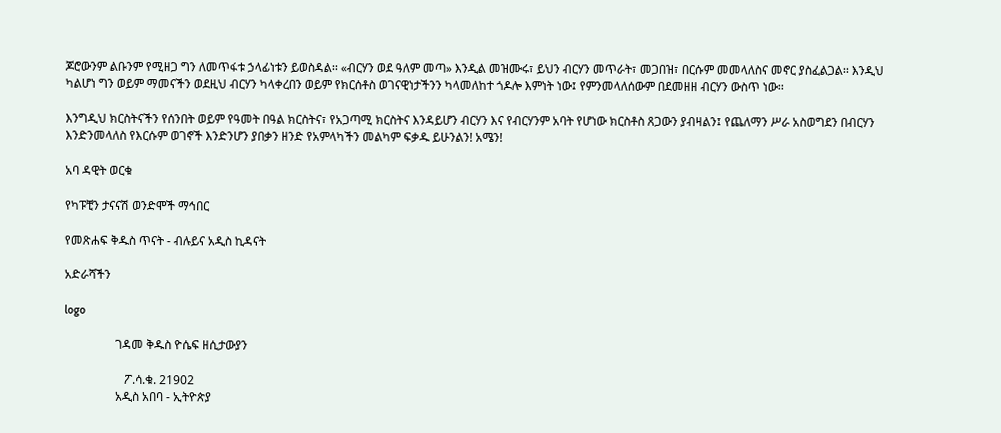ጆሮውንም ልቡንም የሚዘጋ ግን ለመጥፋቱ ኃላፊነቱን ይወስዳል፡፡ «ብርሃን ወደ ዓለም መጣ» እንዲል መዝሙሩ፣ ይህን ብርሃን መጥራት፣ መጋበዝ፣ በርሱም መመላለስና መኖር ያስፈልጋል፡፡ እንዲህ ካልሆነ ግን ወይም ማመናችን ወደዚህ ብርሃን ካላቀረበን ወይም የክርሰቶስ ወገናዊነታችንን ካላመለከተ ጎዶሎ እምነት ነው፤ የምንመላለሰውም በደመዘዘ ብርሃን ውስጥ ነው፡፡

እንግዲህ ክርስትናችን የሰንበት ወይም የዓመት በዓል ክርስትና፣ የአጋጣሚ ክርስትና እንዳይሆን ብርሃን እና የብርሃንም አባት የሆነው ክርስቶስ ጸጋውን ያብዛልን፤ የጨለማን ሥራ አስወግደን በብርሃን እንድንመላለስ የእርሱም ወገኖች እንድንሆን ያበቃን ዘንድ የአምላካችን መልካም ፍቃዱ ይሁንልን! አሜን!

አባ ዳዊት ወርቁ

የካፑቺን ታናናሽ ወንድሞች ማኅበር

የመጽሐፍ ቅዱስ ጥናት - ብሉይና አዲስ ኪዳናት

አድራሻችን

logo

                 ገዳመ ቅዱስ ዮሴፍ ዘሲታውያን

                    ፖ.ሳ.ቁ. 21902
                 አዲስ አበባ - ኢትዮጵያ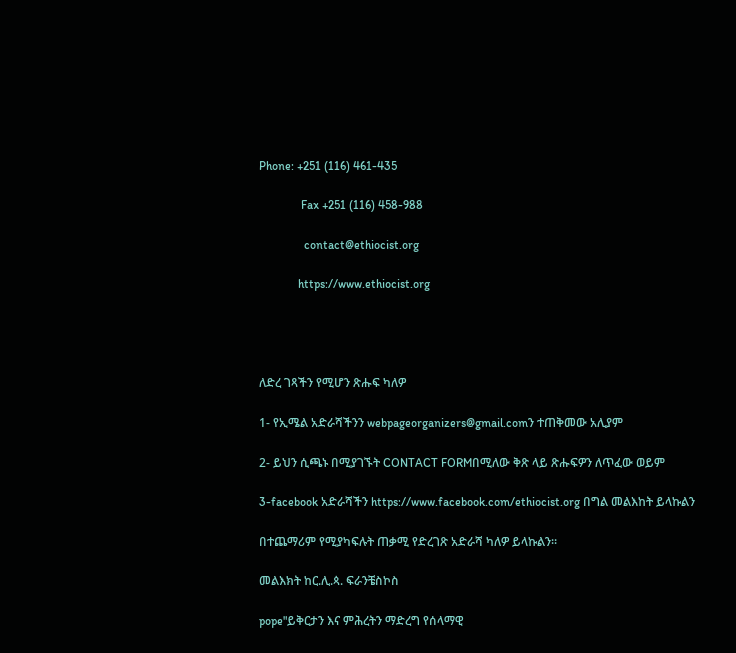Phone: +251 (116) 461-435

              Fax +251 (116) 458-988

               contact@ethiocist.org

             https://www.ethiocist.org




ለድረ ገጻችን የሚሆን ጽሑፍ ካለዎ

1- የኢሜል አድራሻችንን webpageorganizers@gmail.comን ተጠቅመው አሊያም

2- ይህን ሲጫኑ በሚያገኙት CONTACT FORMበሚለው ቅጽ ላይ ጽሑፍዎን ለጥፈው ወይም

3-facebook አድራሻችን https://www.facebook.com/ethiocist.org በግል መልእከት ይላኩልን

በተጨማሪም የሚያካፍሉት ጠቃሚ የድረገጽ አድራሻ ካለዎ ይላኩልን።

መልእክት ከር.ሊ.ጳ. ፍራንቼስኮስ

pope"ይቅርታን እና ምሕረትን ማድረግ የሰላማዊ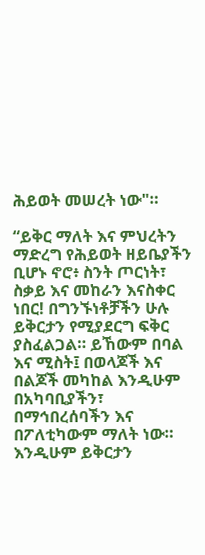ሕይወት መሠረት ነው"።

“ይቅር ማለት እና ምህረትን ማድረግ የሕይወት ዘይቤያችን ቢሆኑ ኖሮ፥ ስንት ጦርነት፣ ስቃይ እና መከራን እናስቀር ነበር! በግንኙነቶቻችን ሁሉ ይቅርታን የሚያደርግ ፍቅር ያስፈልጋል። ይኸውም በባል እና ሚስት፤ በወላጆች እና በልጆች መካከል እንዲሁም በአካባቢያችን፣ በማኅበረሰባችን እና በፖለቲካውም ማለት ነው። እንዲሁም ይቅርታን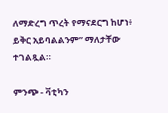ለማድረግ ጥረት የማናደርግ ከሆነ፥ ይቅር አይባልልንም” ማለታቸው ተገልጿል።

ምንጭ - ቫቲካን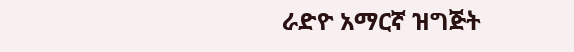ራድዮ አማርኛ ዝግጅት